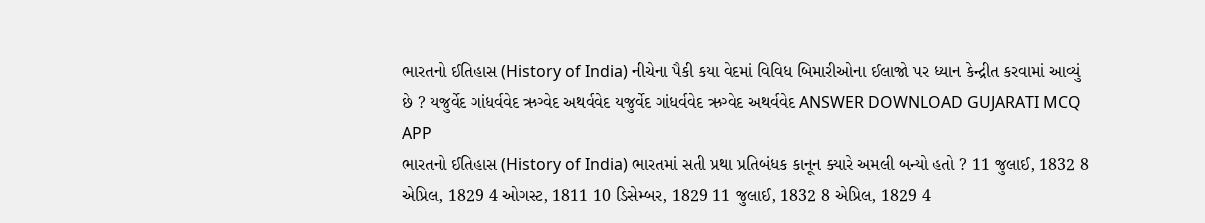ભારતનો ઈતિહાસ (History of India) નીચેના પૈકી કયા વેદમાં વિવિધ બિમારીઓના ઈલાજો પર ધ્યાન કેન્દ્રીત કરવામાં આવ્યું છે ? યજુર્વેદ ગાંધર્વવેદ ઋગ્વેદ અથર્વવેદ યજુર્વેદ ગાંધર્વવેદ ઋગ્વેદ અથર્વવેદ ANSWER DOWNLOAD GUJARATI MCQ APP
ભારતનો ઈતિહાસ (History of India) ભારતમાં સતી પ્રથા પ્રતિબંધક કાનૂન ક્યારે અમલી બન્યો હતો ? 11 જુલાઈ, 1832 8 એપ્રિલ, 1829 4 ઓગસ્ટ, 1811 10 ડિસેમ્બર, 1829 11 જુલાઈ, 1832 8 એપ્રિલ, 1829 4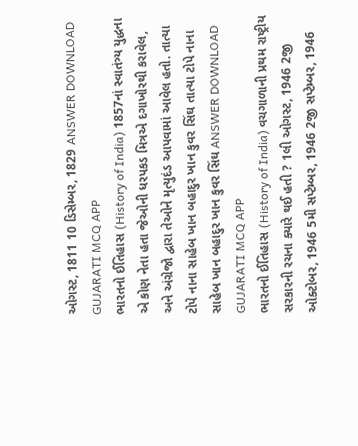ઓગસ્ટ, 1811 10 ડિસેમ્બર, 1829 ANSWER DOWNLOAD GUJARATI MCQ APP
ભારતનો ઈતિહાસ (History of India) 1857નાં સ્વાતંત્ર્ય યુદ્ધના એ કોણ નેતા હતા જેઓની ધરપકડ મિત્રએ દગાખોરથી કરાવેલ, અને અંગ્રેજો દ્વારા તેઓને મૃત્યુદંડ આપવામાં આવેલ હતો. તાત્યા ટોપે નાના સાહેબ ખાન બહાદુર ખાન કુવર સિંઘ તાત્યા ટોપે નાના સાહેબ ખાન બહાદુર ખાન કુવર સિંઘ ANSWER DOWNLOAD GUJARATI MCQ APP
ભારતનો ઈતિહાસ (History of India) વચગાળાની પ્રથમ રાષ્ટ્રીય સરકારની રચના ક્યારે થઈ હતી ? 1લી ઓગસ્ટ, 1946 2જી ઓક્ટોબર, 1946 5મી સપ્ટેમ્બર, 1946 2જી સપ્ટેમ્બર, 1946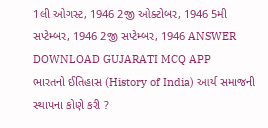1લી ઓગસ્ટ, 1946 2જી ઓક્ટોબર, 1946 5મી સપ્ટેમ્બર, 1946 2જી સપ્ટેમ્બર, 1946 ANSWER DOWNLOAD GUJARATI MCQ APP
ભારતનો ઈતિહાસ (History of India) આર્ય સમાજની સ્થાપના કોણે કરી ?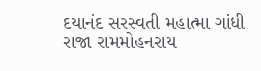દયાનંદ સરસ્વતી મહાત્મા ગાંધી રાજા રામમોહનરાય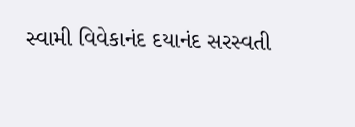સ્વામી વિવેકાનંદ દયાનંદ સરસ્વતી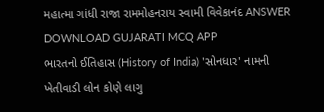મહાત્મા ગાંધી રાજા રામમોહનરાય સ્વામી વિવેકાનંદ ANSWER DOWNLOAD GUJARATI MCQ APP
ભારતનો ઈતિહાસ (History of India) 'સોનધાર' નામની ખેતીવાડી લોન કોણે લાગુ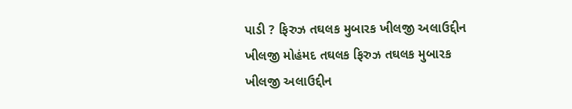પાડી ? ફિરુઝ તઘલક મુબારક ખીલજી અલાઉદ્દીન ખીલજી મોહંમદ તઘલક ફિરુઝ તઘલક મુબારક ખીલજી અલાઉદ્દીન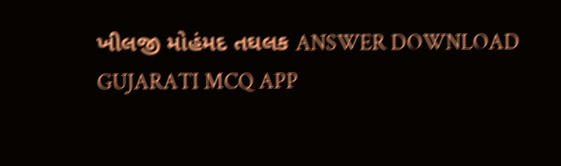ખીલજી મોહંમદ તઘલક ANSWER DOWNLOAD GUJARATI MCQ APP